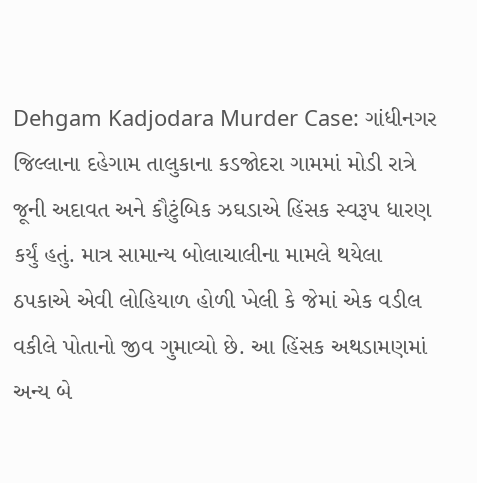Dehgam Kadjodara Murder Case: ગાંધીનગર જિલ્લાના દહેગામ તાલુકાના કડજોદરા ગામમાં મોડી રાત્રે જૂની અદાવત અને કૌટુંબિક ઝઘડાએ હિંસક સ્વરૂપ ધારણ કર્યું હતું. માત્ર સામાન્ય બોલાચાલીના મામલે થયેલા ઠપકાએ એવી લોહિયાળ હોળી ખેલી કે જેમાં એક વડીલ વકીલે પોતાનો જીવ ગુમાવ્યો છે. આ હિંસક અથડામણમાં અન્ય બે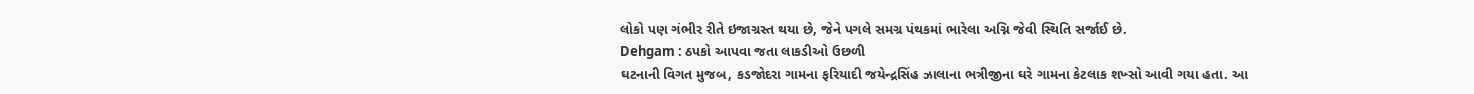લોકો પણ ગંભીર રીતે ઇજાગ્રસ્ત થયા છે, જેને પગલે સમગ્ર પંથકમાં ભારેલા અગ્નિ જેવી સ્થિતિ સર્જાઈ છે.
Dehgam : ઠપકો આપવા જતા લાકડીઓ ઉછળી
ઘટનાની વિગત મુજબ, કડજોદરા ગામના ફરિયાદી જયેન્દ્રસિંહ ઝાલાના ભત્રીજીના ઘરે ગામના કેટલાક શખ્સો આવી ગયા હતા. આ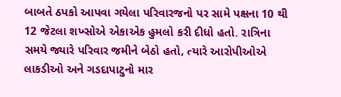બાબતે ઠપકો આપવા ગયેલા પરિવારજનો પર સામે પક્ષના 10 થી 12 જેટલા શખ્સોએ એકાએક હુમલો કરી દીધો હતો. રાત્રિના સમયે જ્યારે પરિવાર જમીને બેઠો હતો, ત્યારે આરોપીઓએ લાકડીઓ અને ગડદાપાટુનો માર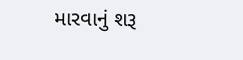મારવાનું શરૂ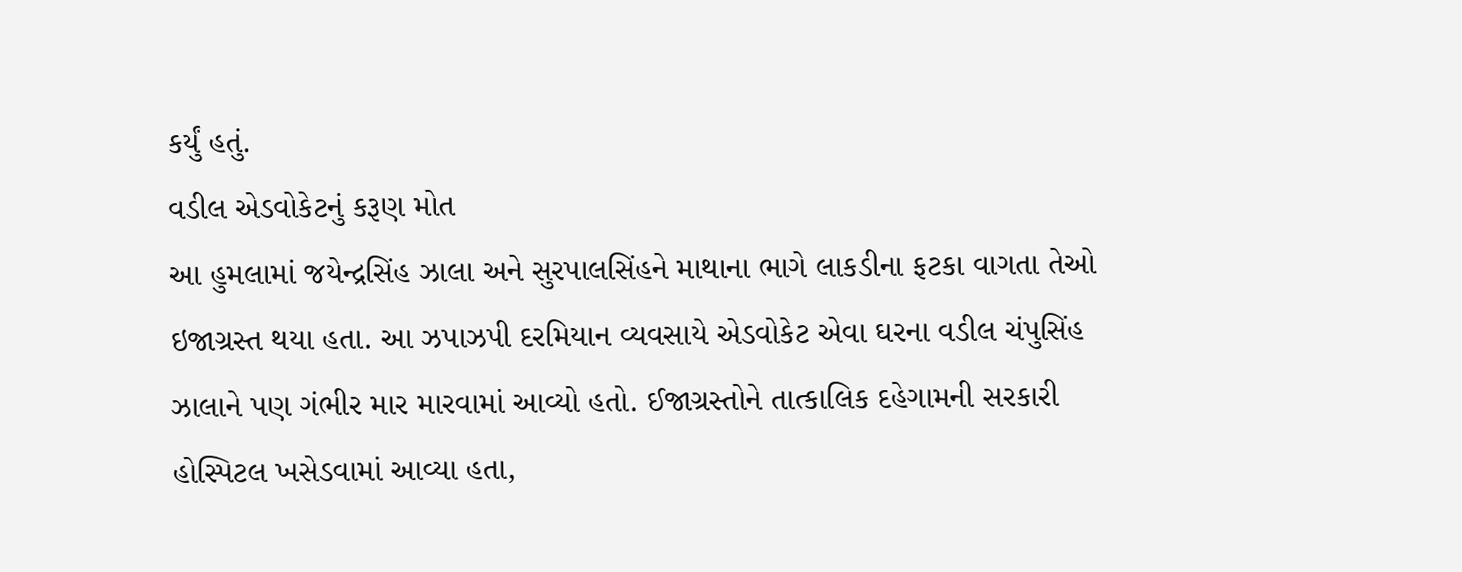કર્યું હતું.
વડીલ એડવોકેટનું કરૂણ મોત
આ હુમલામાં જયેન્દ્રસિંહ ઝાલા અને સુરપાલસિંહને માથાના ભાગે લાકડીના ફટકા વાગતા તેઓ ઇજાગ્રસ્ત થયા હતા. આ ઝપાઝપી દરમિયાન વ્યવસાયે એડવોકેટ એવા ઘરના વડીલ ચંપુસિંહ ઝાલાને પણ ગંભીર માર મારવામાં આવ્યો હતો. ઈજાગ્રસ્તોને તાત્કાલિક દહેગામની સરકારી હોસ્પિટલ ખસેડવામાં આવ્યા હતા,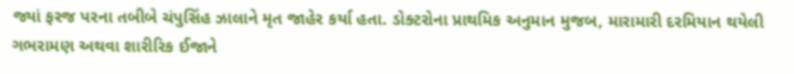જ્યાં ફરજ પરના તબીબે ચંપુસિંહ ઝાલાને મૃત જાહેર કર્યા હતા. ડોક્ટરોના પ્રાથમિક અનુમાન મુજબ, મારામારી દરમિયાન થયેલી ગભરામણ અથવા શારીરિક ઈજાને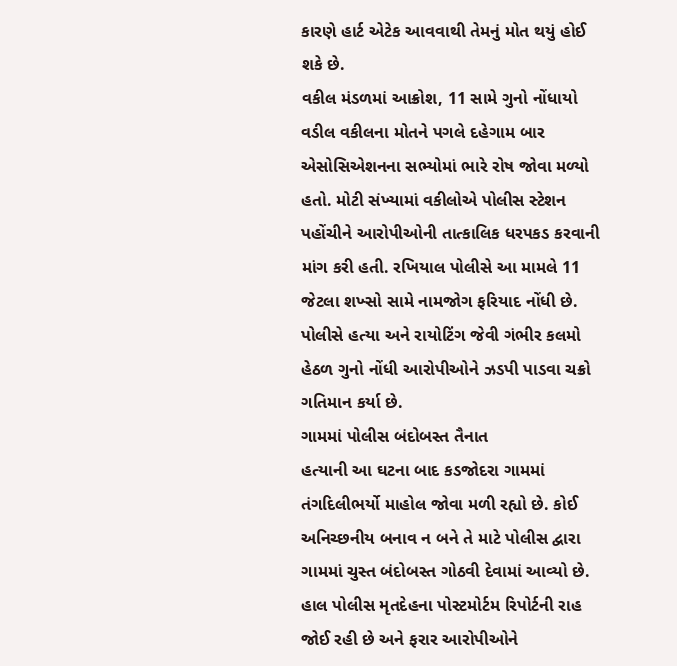કારણે હાર્ટ એટેક આવવાથી તેમનું મોત થયું હોઈ શકે છે.
વકીલ મંડળમાં આક્રોશ, 11 સામે ગુનો નોંધાયો
વડીલ વકીલના મોતને પગલે દહેગામ બાર એસોસિએશનના સભ્યોમાં ભારે રોષ જોવા મળ્યો હતો. મોટી સંખ્યામાં વકીલોએ પોલીસ સ્ટેશન પહોંચીને આરોપીઓની તાત્કાલિક ધરપકડ કરવાની માંગ કરી હતી. રખિયાલ પોલીસે આ મામલે 11 જેટલા શખ્સો સામે નામજોગ ફરિયાદ નોંધી છે. પોલીસે હત્યા અને રાયોટિંગ જેવી ગંભીર કલમો હેઠળ ગુનો નોંધી આરોપીઓને ઝડપી પાડવા ચક્રો ગતિમાન કર્યા છે.
ગામમાં પોલીસ બંદોબસ્ત તૈનાત
હત્યાની આ ઘટના બાદ કડજોદરા ગામમાં તંગદિલીભર્યો માહોલ જોવા મળી રહ્યો છે. કોઈ અનિચ્છનીય બનાવ ન બને તે માટે પોલીસ દ્વારા ગામમાં ચુસ્ત બંદોબસ્ત ગોઠવી દેવામાં આવ્યો છે. હાલ પોલીસ મૃતદેહના પોસ્ટમોર્ટમ રિપોર્ટની રાહ જોઈ રહી છે અને ફરાર આરોપીઓને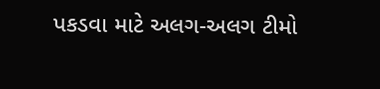પકડવા માટે અલગ-અલગ ટીમો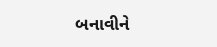બનાવીને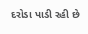દરોડા પાડી રહી છે